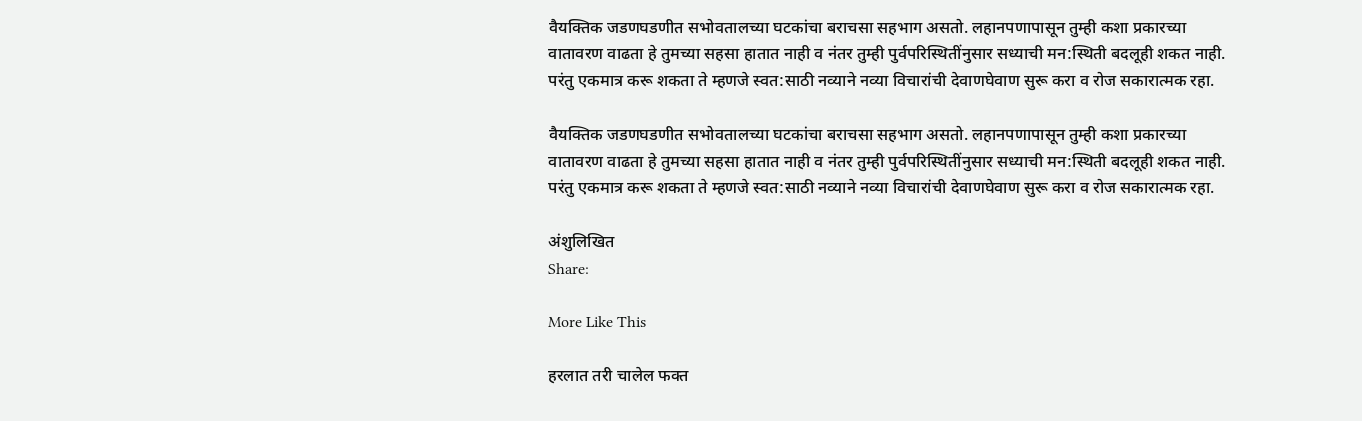वैयक्तिक जडणघडणीत सभोवतालच्या घटकांचा बराचसा सहभाग असतो. लहानपणापासून तुम्ही कशा प्रकारच्या वातावरण वाढता हे तुमच्या सहसा हातात नाही व नंतर तुम्ही पुर्वपरिस्थितींनुसार सध्याची मन:स्थिती बदलूही शकत नाही. परंतु एकमात्र करू शकता ते म्हणजे स्वत:साठी नव्याने नव्या विचारांची देवाणघेवाण सुरू करा व रोज सकारात्मक रहा.

वैयक्तिक जडणघडणीत सभोवतालच्या घटकांचा बराचसा सहभाग असतो. लहानपणापासून तुम्ही कशा प्रकारच्या वातावरण वाढता हे तुमच्या सहसा हातात नाही व नंतर तुम्ही पुर्वपरिस्थितींनुसार सध्याची मन:स्थिती बदलूही शकत नाही. परंतु एकमात्र करू शकता ते म्हणजे स्वत:साठी नव्याने नव्या विचारांची देवाणघेवाण सुरू करा व रोज सकारात्मक रहा.

अंशुलिखित
Share:

More Like This

हरलात तरी चालेल फक्त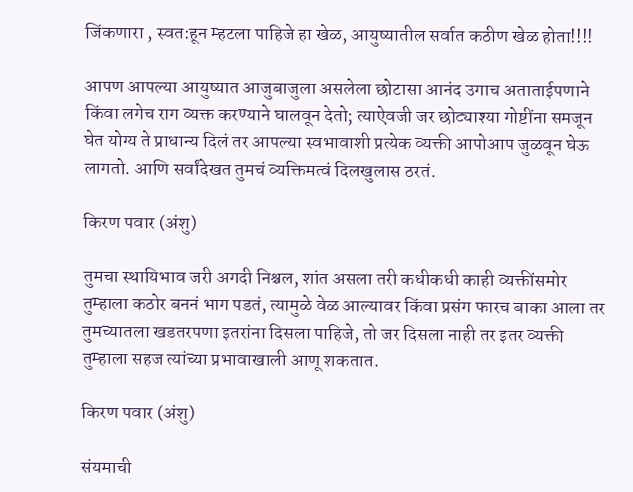जिंकणारा , स्वत:हून म्हटला पाहिजे हा खेळ, आयुष्यातील सर्वात कठीण खेळ होता!!!!

आपण आपल्या आयुष्यात आजुबाजुला असलेला छोटासा आनंद उगाच अताताईपणाने किंवा लगेच राग व्यक्त करण्याने घालवून देतो; त्याऐवजी जर छोट्याश्या गोष्टींना समजून घेत योग्य ते प्राधान्य दिलं तर आपल्या स्वभावाशी प्रत्येक व्यक्ती आपोआप जुळवून घेऊ लागतो. आणि सर्वांदेखत तुमचं व्यक्तिमत्वं दिलखुलास ठरतं.

किरण पवार (अंशु)

तुमचा स्थायिभाव जरी अगदी निश्चल, शांत असला तरी कधीकधी काही व्यक्तींसमोर तुम्हाला कठोर बननं भाग पडतं, त्यामुळे वेळ आल्यावर किंवा प्रसंग फारच बाका आला तर तुमच्यातला खडतरपणा इतरांना दिसला पाहिजे, तो जर दिसला नाही तर इतर व्यक्ती तुम्हाला सहज त्यांच्या प्रभावाखाली आणू शकतात.

किरण पवार (अंशु)

संयमाची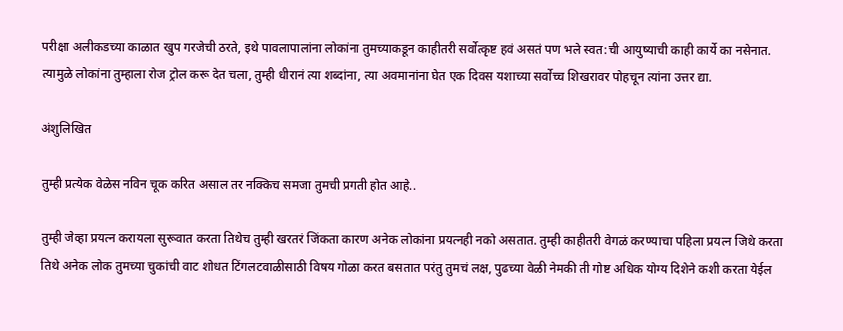परीक्षा अलीकडच्या काळात खुप गरजेची ठरते, इथे पावलापालांना लोकांना तुमच्याकडून काहीतरी सर्वोत्कृष्ट हवं असतं पण भले स्वत:ची आयुष्याची काही कार्ये का नसेनात. त्यामुळे लोकांना तुम्हाला रोज ट्रोल करू देत चला, तुम्ही धीरानं त्या शब्दांना, त्या अवमानांना घेत एक दिवस यशाच्या सर्वोच्च शिखरावर पोहचून त्यांना उत्तर द्या.

अंशुलिखित

तुम्ही प्रत्येक वेळेस नविन चूक करित असाल तर नक्किच समजा तुमची प्रगती होत आहे..

तुम्ही जेव्हा प्रयत्न करायला सुरूवात करता तिथेच तुम्ही खरतरं जिंकता कारण अनेक लोकांना प्रयत्नही नको असतात. तुम्ही काहीतरी वेगळं करण्याचा पहिला प्रयत्न जिथे करता तिथे अनेक लोक तुमच्या चुकांची वाट शोधत टिंगलटवाळीसाठी विषय गोळा करत बसतात परंतु तुमचं लक्ष, पुढच्या वेळी नेमकी ती गोष्ट अधिक योग्य दिशेने कशी करता येईल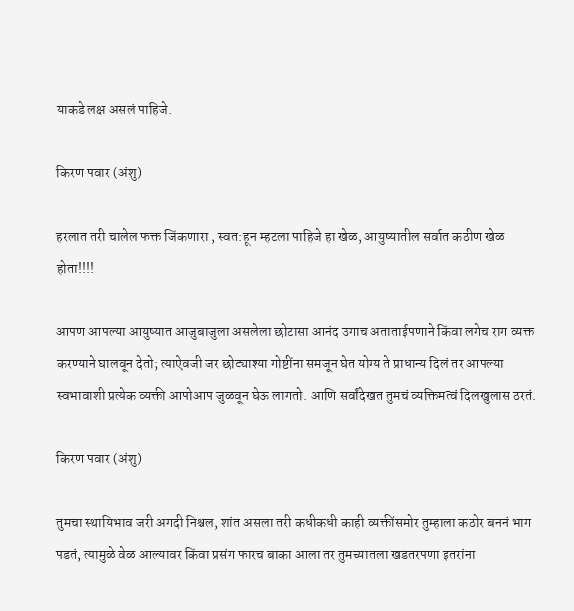याकडे लक्ष असलं पाहिजे.

किरण पवार (अंशु)

हरलात तरी चालेल फक्त जिंकणारा , स्वत:हून म्हटला पाहिजे हा खेळ, आयुष्यातील सर्वात कठीण खेळ होता!!!!

आपण आपल्या आयुष्यात आजुबाजुला असलेला छोटासा आनंद उगाच अताताईपणाने किंवा लगेच राग व्यक्त करण्याने घालवून देतो; त्याऐवजी जर छोट्याश्या गोष्टींना समजून घेत योग्य ते प्राधान्य दिलं तर आपल्या स्वभावाशी प्रत्येक व्यक्ती आपोआप जुळवून घेऊ लागतो. आणि सर्वांदेखत तुमचं व्यक्तिमत्वं दिलखुलास ठरतं.

किरण पवार (अंशु)

तुमचा स्थायिभाव जरी अगदी निश्चल, शांत असला तरी कधीकधी काही व्यक्तींसमोर तुम्हाला कठोर बननं भाग पडतं, त्यामुळे वेळ आल्यावर किंवा प्रसंग फारच बाका आला तर तुमच्यातला खडतरपणा इतरांना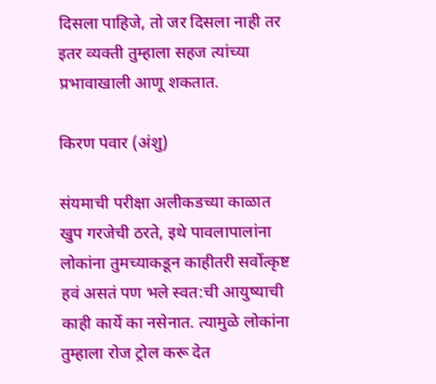दिसला पाहिजे, तो जर दिसला नाही तर इतर व्यक्ती तुम्हाला सहज त्यांच्या प्रभावाखाली आणू शकतात.

किरण पवार (अंशु)

संयमाची परीक्षा अलीकडच्या काळात खुप गरजेची ठरते, इथे पावलापालांना लोकांना तुमच्याकडून काहीतरी सर्वोत्कृष्ट हवं असतं पण भले स्वत:ची आयुष्याची काही कार्ये का नसेनात. त्यामुळे लोकांना तुम्हाला रोज ट्रोल करू देत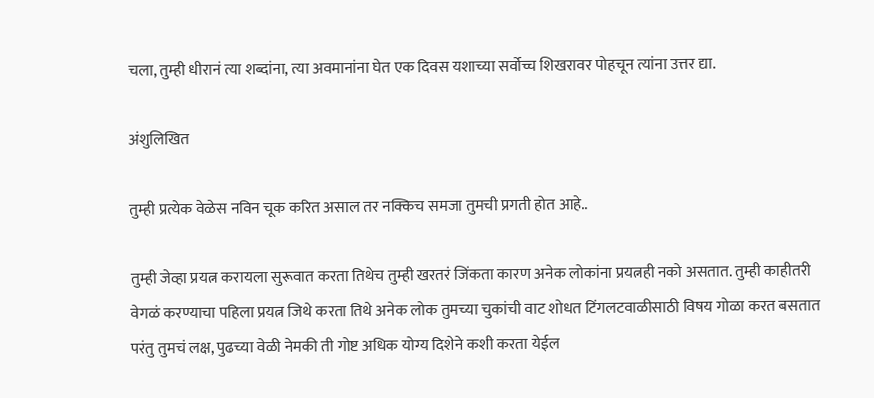चला, तुम्ही धीरानं त्या शब्दांना, त्या अवमानांना घेत एक दिवस यशाच्या सर्वोच्च शिखरावर पोहचून त्यांना उत्तर द्या.

अंशुलिखित

तुम्ही प्रत्येक वेळेस नविन चूक करित असाल तर नक्किच समजा तुमची प्रगती होत आहे..

तुम्ही जेव्हा प्रयत्न करायला सुरूवात करता तिथेच तुम्ही खरतरं जिंकता कारण अनेक लोकांना प्रयत्नही नको असतात. तुम्ही काहीतरी वेगळं करण्याचा पहिला प्रयत्न जिथे करता तिथे अनेक लोक तुमच्या चुकांची वाट शोधत टिंगलटवाळीसाठी विषय गोळा करत बसतात परंतु तुमचं लक्ष, पुढच्या वेळी नेमकी ती गोष्ट अधिक योग्य दिशेने कशी करता येईल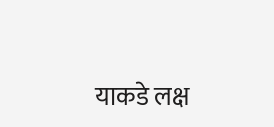याकडे लक्ष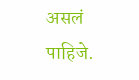असलं पाहिजे.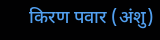किरण पवार (अंशु)